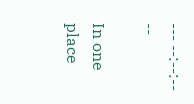--- --:--:-- --

In one place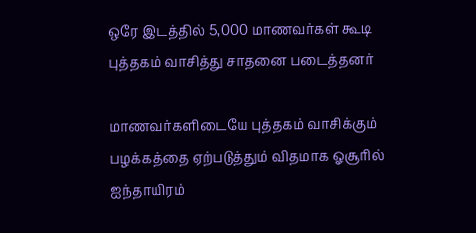ஒரே இடத்தில் 5,000 மாணவர்கள் கூடி புத்தகம் வாசித்து சாதனை படைத்தனர்

மாணவர்களிடையே புத்தகம் வாசிக்கும் பழக்கத்தை ஏற்படுத்தும் விதமாக ஓசூரில் ஐந்தாயிரம்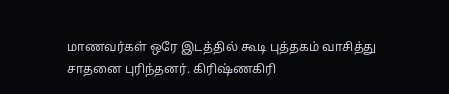மாணவர்கள் ஒரே இடத்தில் கூடி புத்தகம் வாசித்து சாதனை புரிந்தனர். கிரிஷ்ணகிரி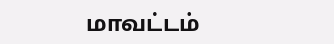மாவட்டம்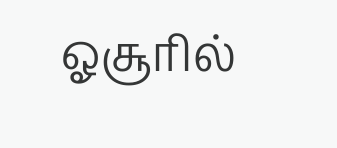ஓசூரில்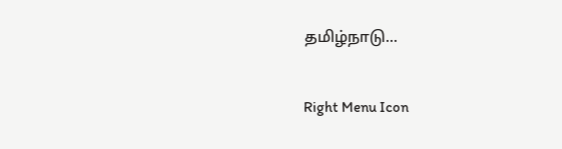தமிழ்நாடு...

Right Menu Icon